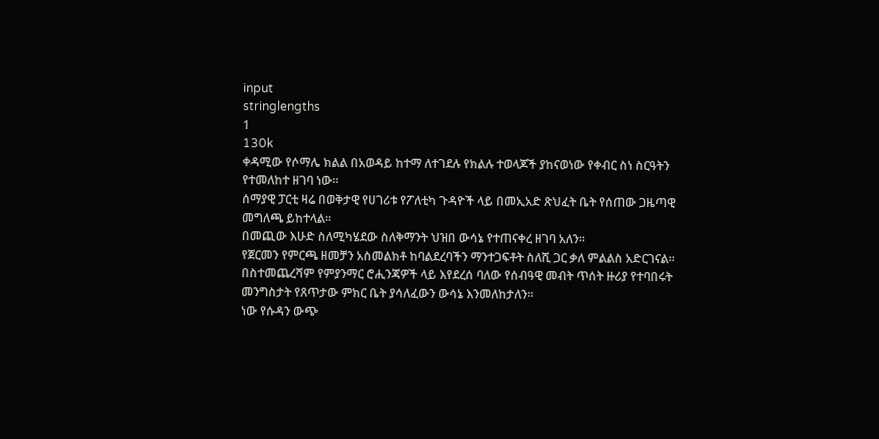input
stringlengths
1
130k
ቀዳሚው የሶማሌ ክልል በአወዳይ ከተማ ለተገደሉ የክልሉ ተወላጆች ያከናወነው የቀብር ስነ ስርዓትን የተመለከተ ዘገባ ነው፡፡
ሰማያዊ ፓርቲ ዛሬ በወቅታዊ የሀገሪቱ የፖለቲካ ጉዳዮች ላይ በመኢአድ ጽህፈት ቤት የሰጠው ጋዜጣዊ መግለጫ ይከተላል፡፡
በመጪው እሁድ ስለሚካሄደው ስለቅማንት ህዝበ ውሳኔ የተጠናቀረ ዘገባ አለን፡፡
የጀርመን የምርጫ ዘመቻን አስመልክቶ ከባልደረባችን ማንተጋፍቶት ስለሺ ጋር ቃለ ምልልስ አድርገናል፡፡
በስተመጨረሻም የምያንማር ሮሒንጃዎች ላይ እየደረሰ ባለው የሰብዓዊ መብት ጥሰት ዙሪያ የተባበሩት መንግስታት የጸጥታው ምክር ቤት ያሳለፈውን ውሳኔ እንመለከታለን፡፡
ነው የሱዳን ውጭ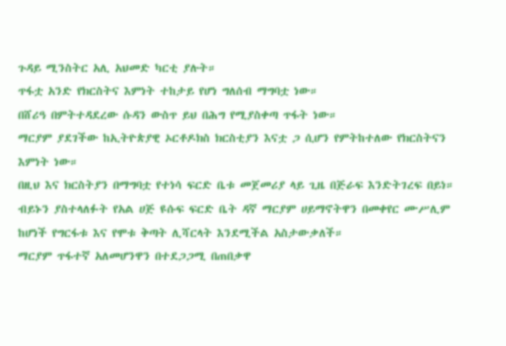ጉዳይ ሚንስትር አሊ አህመድ ካርቲ ያሉት።
ጥፋቷ አንድ የክርስትና እምነት ተከታይ የሆነ ግለሰብ ማግባቷ ነው።
በሸሪዓ በምትተዳደረው ሱዳን ውስጥ ይህ በሕግ የሚያስቀጣ ጥፋት ነው።
ማርያም ያደገችው ከኢትዮጵያዊ ኦርቶዶክስ ክርስቲያን እናቷ ጋ ሲሆን የምትከተለው የክርስትናን እምነት ነው።
በዚህ እና ክርስትያን በማግባቷ የተነሳ ፍርድ ቤቱ መጀመሪያ ላይ ጊዜ በጅራፍ እንድትገረፍ በይነ።
ብይኑን ያስተላለፉት የአል ሀጅ ዩሱፍ ፍርድ ቤት ዳኛ ማርያም ሀይማኖትዋን በመቀየር ሙሥሊም ከሆነች የግርፋቱ እና የሞቱ ቅጣት ሊሻርላት እንደሚችል አስታውቃለች።
ማርያም ጥፋተኛ አለመሆንዋን በተደጋጋሚ በጠበቃዋ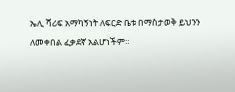ኤሊ ሻሪፍ አማካኝነት ለፍርድ ቤቱ በማስታወቅ ይህንን ለመቀበል ፈቃደኛ አልሆነችም።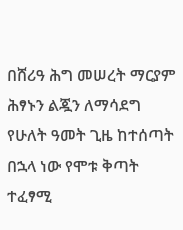በሸሪዓ ሕግ መሠረት ማርያም ሕፃኑን ልጇን ለማሳደግ የሁለት ዓመት ጊዜ ከተሰጣት በኋላ ነው የሞቱ ቅጣት ተፈፃሚ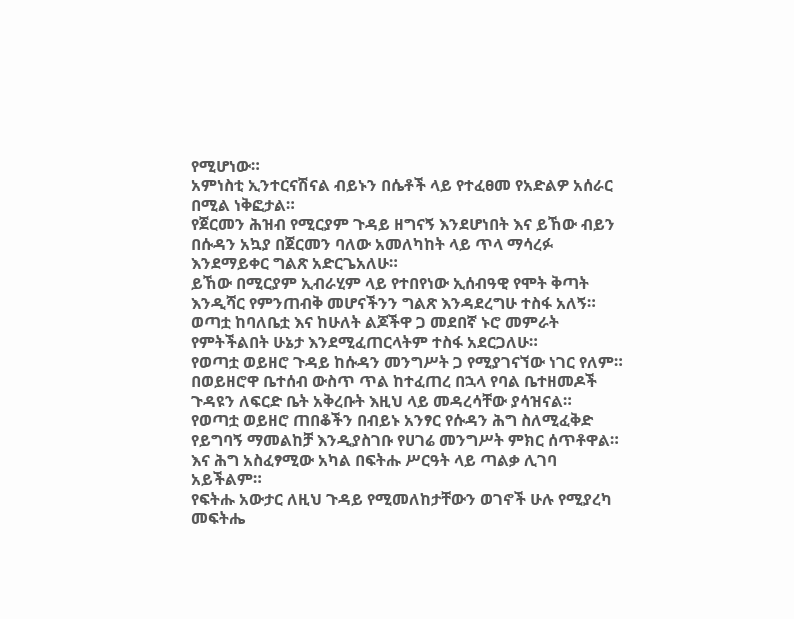የሚሆነው።
አምነስቲ ኢንተርናሽናል ብይኑን በሴቶች ላይ የተፈፀመ የአድልዎ አሰራር በሚል ነቅፎታል።
የጀርመን ሕዝብ የሚርያም ጉዳይ ዘግናኝ እንደሆነበት እና ይኸው ብይን በሱዳን አኳያ በጀርመን ባለው አመለካከት ላይ ጥላ ማሳረፉ እንደማይቀር ግልጽ አድርጌአለሁ።
ይኸው በሚርያም ኢብራሂም ላይ የተበየነው ኢሰብዓዊ የሞት ቅጣት እንዲሻር የምንጠብቅ መሆናችንን ግልጽ እንዳደረግሁ ተስፋ አለኝ።
ወጣቷ ከባለቤቷ እና ከሁለት ልጆችዋ ጋ መደበኛ ኑሮ መምራት የምትችልበት ሁኔታ እንደሚፈጠርላትም ተስፋ አደርጋለሁ።
የወጣቷ ወይዘሮ ጉዳይ ከሱዳን መንግሥት ጋ የሚያገናኘው ነገር የለም።
በወይዘሮዋ ቤተሰብ ውስጥ ጥል ከተፈጠረ በኋላ የባል ቤተዘመዶች ጉዳዩን ለፍርድ ቤት አቅረቡት እዚህ ላይ መዳረሳቸው ያሳዝናል።
የወጣቷ ወይዘሮ ጠበቆችን በብይኑ አንፃር የሱዳን ሕግ ስለሚፈቅድ የይግባኝ ማመልከቻ እንዲያስገቡ የሀገሬ መንግሥት ምክር ሰጥቶዋል።
እና ሕግ አስፈፃሚው አካል በፍትሑ ሥርዓት ላይ ጣልቃ ሊገባ አይችልም።
የፍትሑ አውታር ለዚህ ጉዳይ የሚመለከታቸውን ወገኖች ሁሉ የሚያረካ መፍትሔ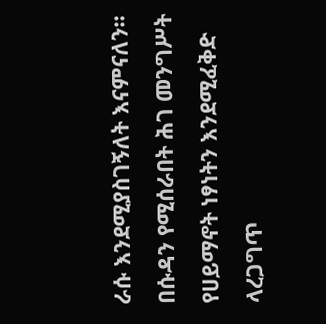ራሱ እንደሚያስገኝለት እናምናለን።
በሱዳን የሚሰራበት ሕገ መንግሥት የሀይማኖት ነፃነትን እንደሚፈቅድ ላረጋግጥ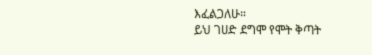እፈልጋለሁ።
ይህ ገሀድ ደግሞ የሞት ቅጣት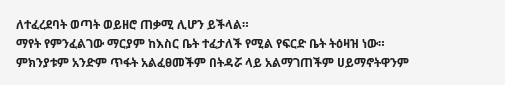ለተፈረደባት ወጣት ወይዘሮ ጠቃሚ ሊሆን ይችላል።
ማየት የምንፈልገው ማርያም ከእስር ቤት ተፈታለች የሚል የፍርድ ቤት ትዕዛዝ ነው።
ምክንያቱም አንድም ጥፋት አልፈፀመችም በትዳሯ ላይ አልማገጠችም ሀይማኖትዋንም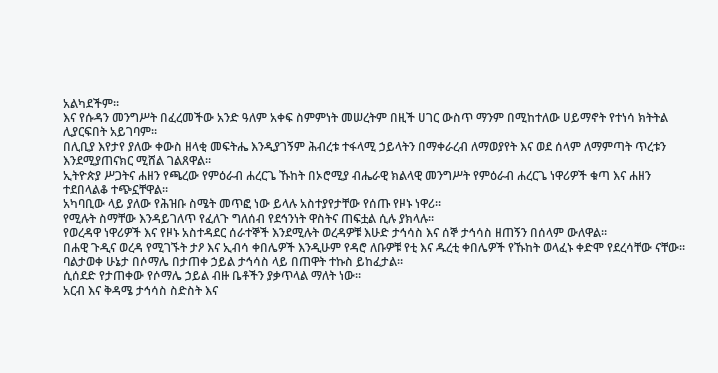አልካደችም።
እና የሱዳን መንግሥት በፈረመችው አንድ ዓለም አቀፍ ስምምነት መሠረትም በዚች ሀገር ውስጥ ማንም በሚከተለው ሀይማኖት የተነሳ ክትትል ሊያርፍበት አይገባም።
በሊቢያ እየታየ ያለው ቀውስ ዘላቂ መፍትሔ እንዲያገኝም ሕብረቱ ተፋላሚ ኃይላትን በማቀራረብ ለማወያየት እና ወደ ሰላም ለማምጣት ጥረቱን እንደሚያጠናክር ሚሸል ገልጸዋል።
ኢትዮጵያ ሥጋትና ሐዘን የጫረው የምዕራብ ሐረርጌ ኹከት በኦሮሚያ ብሔራዊ ክልላዊ መንግሥት የምዕራብ ሐረርጌ ነዋሪዎች ቁጣ እና ሐዘን ተደበላልቆ ተጭኗቸዋል።
አካባቢው ላይ ያለው የሕዝቡ ስሜት መጥፎ ነው ይላሉ አስተያየታቸው የሰጡ የዞኑ ነዋሪ።
የሚሉት ስማቸው እንዳይገለጥ የፈለጉ ግለሰብ የደኅንነት ዋስትና ጠፍቷል ሲሉ ያክላሉ።
የወረዳዋ ነዋሪዎች እና የዞኑ አስተዳደር ሰራተኞች እንደሚሉት ወረዳዎቹ እሁድ ታኅሳስ እና ሰኞ ታኅሳስ ዘጠኝን በሰላም ውለዋል።
በሐዊ ጉዲና ወረዳ የሚገኙት ታዖ እና ኢብሳ ቀበሌዎች እንዲሁም የዳሮ ለቡዎቹ የቲ እና ዱረቲ ቀበሌዎች የኹከት ወላፈኑ ቀድሞ የደረሳቸው ናቸው።
ባልታወቀ ሁኔታ በሶማሌ በታጠቀ ኃይል ታኅሳስ ላይ በጠዋት ተኩስ ይከፈታል።
ሲሰደድ የታጠቀው የሶማሌ ኃይል ብዙ ቤቶችን ያቃጥላል ማለት ነው።
አርብ እና ቅዳሜ ታኅሳስ ስድስት እና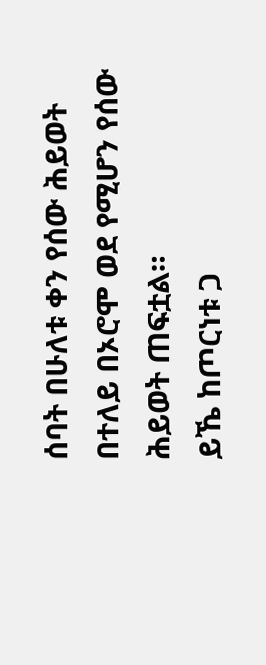ሰባት በሁለቱ ቀን የሰው ሕይወት በተለይ በኦሮሞ ወደ የሚሆን የሰው ሕይወት ጠፍቷል።
ይኼ ከጦርነቱ ጋ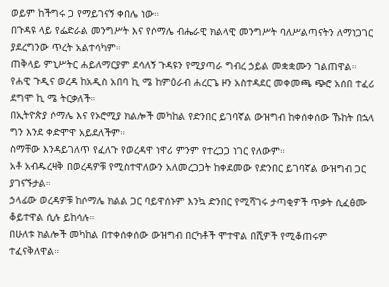ወይም ከችግሩ ጋ የማይገናኝ ቀበሌ ነው።
በጉዳዩ ላይ የፌድራል መንግሥት እና የሶማሌ ብሔራዊ ክልላዊ መንግሥት ባለሥልጣናትን ለማነጋገር ያደረግንው ጥረት አልተሳካም።
ጠቅላይ ምኒሥትር ሐይለማርያም ደሳለኝ ጉዳዩን የሚያጣራ ግብረ ኃይል መቋቋሙን ገልጠዋል።
የሐዊ ጉዲና ወረዳ ከአዲስ አበባ ኪ ሜ ከምዕራብ ሐረርጌ ዞን አስተዳደር መቀመጫ ጭሮ አሰበ ተፈሪ ደግሞ ኪ ሜ ትርቃለች።
በኢትዮጵያ ሶማሌ እና የኦሮሚያ ክልሎች መካከል የድንበር ይገባኛል ውዝግብ ከቀሰቀሰው ኹከት በኋላ ግን እንደ ቀድሞዋ አይደለችም።
ስማቸው እንዳይገለጥ የፈለጉ የወረዳዋ ነዋሪ ምንም የተረጋጋ ነገር የለውም።
አቶ አብዱረዛቅ በወረዳዎቹ የሚስተዋለውን አለመረጋጋት ከቀደመው የድንበር ይገባኛል ውዝግብ ጋር ያገናኙታል።
ኃላፊው ወረዳዎቹ ከሶማሌ ክልል ጋር ባይዋሰኑም እንኳ ድንበር የሚሻገሩ ታጣቂዎች ጥቃት ሲፈፅሙ ቆይተዋል ሲሉ ይከሳሉ።
በሁለቱ ክልሎች መካከል በተቀሰቀሰው ውዝግብ በርካቶች ሞተዋል በሺዎች የሚቆጠሩም ተፈናቅለዋል።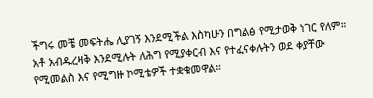ችግሩ መቼ መፍትሔ ሊያገኝ እንደሚችል እስካሁን በግልፅ የሚታወቅ ነገር የለም።
አቶ አብዱረዛቅ እንደሚሉት ለሕግ የሚያቀርብ እና የተፈናቀሉትን ወደ ቀያቸው የሚመልስ እና የሚግዙ ኮሚቴዎች ተቋቁመዋል።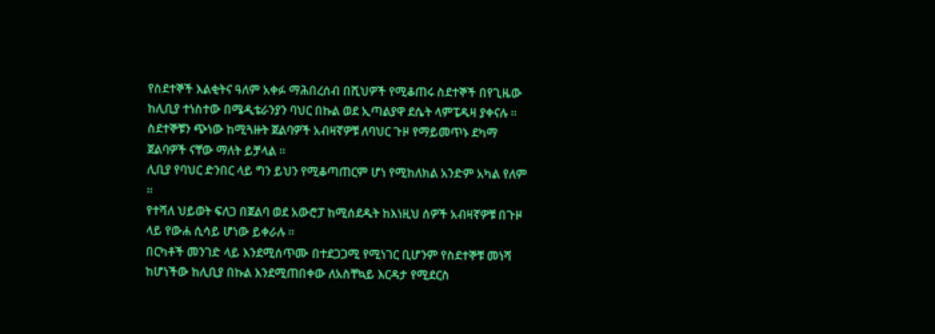የስደተኞች እልቂትና ዓለም አቀፉ ማሕበረሰብ በሺህዎች የሚቆጠሩ ስደተኞች በየጊዜው ከሊቢያ ተነስተው በሜዲቴራንያን ባህር በኩል ወደ ኢጣልያዋ ደሴት ላምፔዱዛ ያቀናሉ ።
ስደተኞቹን ጭነው ከሚጓዙት ጀልባዎች አብዛኛዎቹ ለባህር ጉዞ የማይመጥኑ ደካማ ጀልባዎች ናቸው ማለት ይቻላል ።
ሊቢያ የባህር ድንበር ላይ ግን ይህን የሚቆጣጠርም ሆነ የሚከለክል አንድም አካል የለም ።
የተሻለ ህይወት ፍለጋ በጀልባ ወደ አውሮፓ ከሚሰደዱት ከእነዚህ ሰዎች አብዛኛዎቹ በጉዞ ላይ የውሐ ሲሳይ ሆነው ይቀራሉ ።
በርካቶች መንገድ ላይ እንደሚሰጥሙ በተደጋጋሚ የሚነገር ቢሆንም የስደተኞቹ መነሻ ከሆነችው ከሊቢያ በኩል እንደሚጠበቀው ለአስቸኳይ እርዳታ የሚደርስ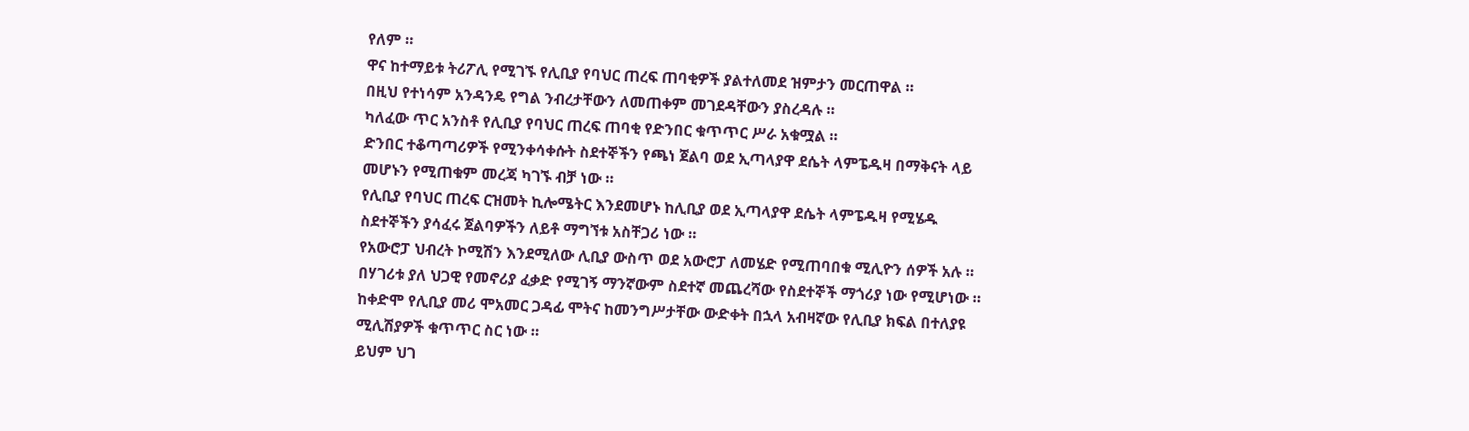የለም ።
ዋና ከተማይቱ ትሪፖሊ የሚገኙ የሊቢያ የባህር ጠረፍ ጠባቂዎች ያልተለመደ ዝምታን መርጠዋል ።
በዚህ የተነሳም አንዳንዴ የግል ንብረታቸውን ለመጠቀም መገደዳቸውን ያስረዳሉ ።
ካለፈው ጥር አንስቶ የሊቢያ የባህር ጠረፍ ጠባቂ የድንበር ቁጥጥር ሥራ አቁሟል ።
ድንበር ተቆጣጣሪዎች የሚንቀሳቀሱት ስደተኞችን የጫነ ጀልባ ወደ ኢጣላያዋ ደሴት ላምፔዱዛ በማቅናት ላይ መሆኑን የሚጠቁም መረጃ ካገኙ ብቻ ነው ።
የሊቢያ የባህር ጠረፍ ርዝመት ኪሎሜትር እንደመሆኑ ከሊቢያ ወደ ኢጣላያዋ ደሴት ላምፔዱዛ የሚሄዱ ስደተኞችን ያሳፈሩ ጀልባዎችን ለይቶ ማግኘቱ አስቸጋሪ ነው ።
የአውሮፓ ህብረት ኮሚሽን እንደሚለው ሊቢያ ውስጥ ወደ አውሮፓ ለመሄድ የሚጠባበቁ ሚሊዮን ሰዎች አሉ ።
በሃገሪቱ ያለ ህጋዊ የመኖሪያ ፈቃድ የሚገኝ ማንኛውም ስደተኛ መጨረሻው የስደተኞች ማጎሪያ ነው የሚሆነው ።
ከቀድሞ የሊቢያ መሪ ሞአመር ጋዳፊ ሞትና ከመንግሥታቸው ውድቀት በኋላ አብዛኛው የሊቢያ ክፍል በተለያዩ ሚሊሽያዎች ቁጥጥር ስር ነው ።
ይህም ህገ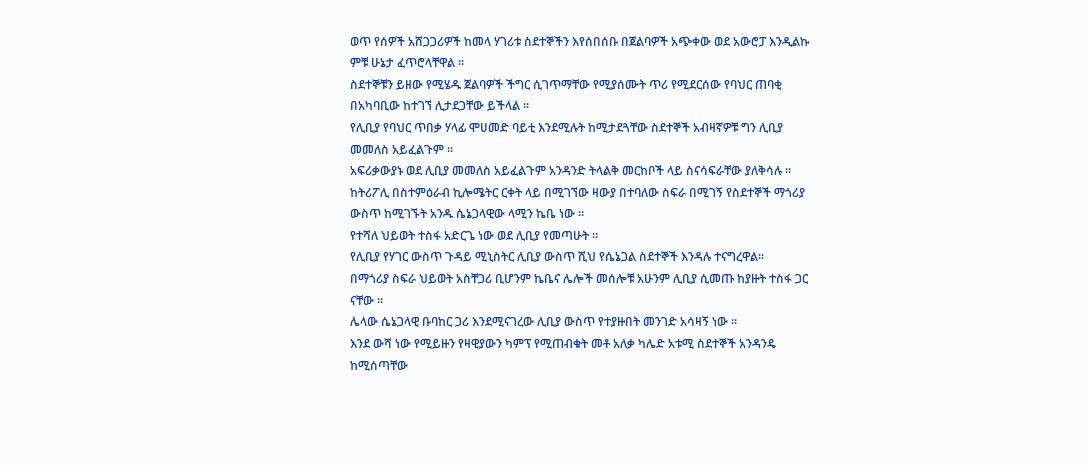ወጥ የሰዎች አሸጋጋሪዎች ከመላ ሃገሪቱ ስደተኞችን እየሰበሰቡ በጀልባዎች አጭቀው ወደ አውሮፓ እንዲልኩ ምቹ ሁኔታ ፈጥሮላቸዋል ።
ስደተኞቹን ይዘው የሚሄዱ ጀልባዎች ችግር ሲገጥማቸው የሚያሰሙት ጥሪ የሚደርሰው የባህር ጠባቂ በአካባቢው ከተገኘ ሊታደጋቸው ይችላል ።
የሊቢያ የባህር ጥበቃ ሃላፊ ሞሀመድ ባይቲ እንደሚሉት ከሚታደጓቸው ስደተኞች አብዛኛዎቹ ግን ሊቢያ መመለስ አይፈልጉም ።
አፍሪቃውያኑ ወደ ሊቢያ መመለስ አይፈልጉም አንዳንድ ትላልቅ መርከቦች ላይ ስናሳፍራቸው ያለቅሳሉ ።
ከትሪፖሊ በስተምዕራብ ኪሎሜትር ርቀት ላይ በሚገኘው ዛውያ በተባለው ስፍራ በሚገኝ የስደተኞች ማጎሪያ ውስጥ ከሚገኙት አንዱ ሴኔጋላዊው ላሚን ኬቤ ነው ።
የተሻለ ህይወት ተስፋ አድርጌ ነው ወደ ሊቢያ የመጣሁት ።
የሊቢያ የሃገር ውስጥ ጉዳይ ሚኒስትር ሊቢያ ውስጥ ሺህ የሴኔጋል ስደተኞች እንዳሉ ተናግረዋል።
በማጎሪያ ስፍራ ህይወት አስቸጋሪ ቢሆንም ኬቤና ሌሎች መሰሎቹ አሁንም ሊቢያ ሲመጡ ከያዙት ተስፋ ጋር ናቸው ።
ሌላው ሴኔጋላዊ ቡባከር ጋሪ እንደሚናገረው ሊቢያ ውስጥ የተያዙበት መንገድ አሳዛኝ ነው ።
እንደ ውሻ ነው የሚይዙን የዛዊያውን ካምፕ የሚጠብቁት መቶ አለቃ ካሌድ አቱሚ ስደተኞች አንዳንዴ ከሚሰጣቸው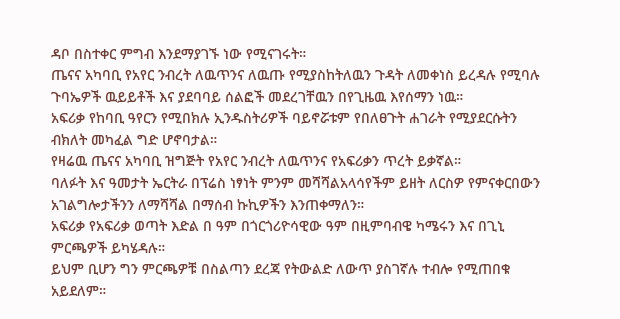ዳቦ በስተቀር ምግብ እንደማያገኙ ነው የሚናገሩት።
ጤናና አካባቢ የአየር ንብረት ለዉጥንና ለዉጡ የሚያስከትለዉን ጉዳት ለመቀነስ ይረዳሉ የሚባሉ ጉባኤዎች ዉይይቶች እና ያደባባይ ሰልፎች መደረገቸዉን በየጊዜዉ እየሰማን ነዉ።
አፍሪቃ የከባቢ ዓየርን የሚበክሉ ኢንዱስትሪዎች ባይኖሯቱም የበለፀጉት ሐገራት የሚያደርሱትን ብክለት መካፈል ግድ ሆኖባታል።
የዛሬዉ ጤናና አካባቢ ዝግጅት የአየር ንብረት ለዉጥንና የአፍሪቃን ጥረት ይቃኛል።
ባለፉት እና ዓመታት ኤርትራ በፕሬስ ነፃነት ምንም መሻሻልአላሳየችም ይዘት ለርስዎ የምናቀርበውን አገልግሎታችንን ለማሻሻል በማሰብ ኩኪዎችን እንጠቀማለን።
አፍሪቃ የአፍሪቃ ወጣት እድል በ ዓም በጎርጎሪዮሳዊው ዓም በዚምባብዌ ካሜሩን እና በጊኒ ምርጫዎች ይካሄዳሉ።
ይህም ቢሆን ግን ምርጫዎቹ በስልጣን ደረጃ የትውልድ ለውጥ ያስገኛሉ ተብሎ የሚጠበቁ አይደለም።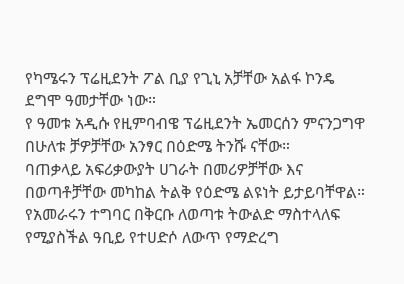የካሜሩን ፕሬዚደንት ፖል ቢያ የጊኒ አቻቸው አልፋ ኮንዴ ደግሞ ዓመታቸው ነው።
የ ዓመቱ አዲሱ የዚምባብዌ ፕሬዚደንት ኤመርሰን ምናንጋግዋ በሁለቱ ቻዎቻቸው አንፃር በዕድሜ ትንሹ ናቸው።
ባጠቃላይ አፍሪቃውያት ሀገራት በመሪዎቻቸው እና በወጣቶቻቸው መካከል ትልቅ የዕድሜ ልዩነት ይታይባቸዋል።
የአመራሩን ተግባር በቅርቡ ለወጣቱ ትውልድ ማስተላለፍ የሚያስችል ዓቢይ የተሀድሶ ለውጥ የማድረግ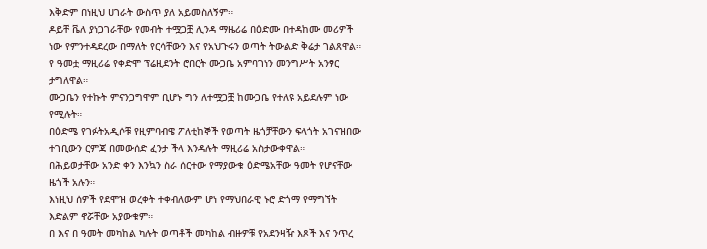እቅድም በነዚህ ሀገራት ውስጥ ያለ አይመስለኝም።
ዶይቸ ቬለ ያነጋገራቸው የመብት ተሟጋቿ ሊንዳ ማዜሪሬ በዕድሙ በተዳከሙ መሪዎች ነው የምንተዳደረው በማለት የርሳቸውን እና የአህጉሩን ወጣት ትውልድ ቅሬታ ገልጸዋል።
የ ዓመቷ ማዚሪሬ የቀድሞ ፕሬዚደንት ሮበርት ሙጋቤ አምባገነን መንግሥት አንፃር ታግለዋል።
ሙጋቤን የተኩት ምናንጋግዋም ቢሆኑ ግን ለተሟጋቿ ከሙጋቤ የተለዩ አይደሉም ነው የሚሉት።
በዕድሜ የገፉትአዲሶቹ የዚምባብዌ ፖለቲከኞች የወጣት ዜጎቻቸውን ፍላጎት አገናዝበው ተገቢውን ርምጃ በመውሰድ ፈንታ ችላ እንዳሉት ማዚሪሬ አስታውቀዋል።
በሕይወታቸው አንድ ቀን እንኳን ስራ ሰርተው የማያውቁ ዕድሜአቸው ዓመት የሆናቸው ዜጎች አሉን።
እነዚህ ሰዎች የደሞዝ ወረቀት ተቀብለውም ሆነ የማህበራዊ ኑሮ ድጎማ የማግኘት እድልም ኖሯቸው አያውቁም።
በ እና በ ዓመት መካከል ካሉት ወጣቶች መካከል ብዙዎቹ የአደንዛዥ እጾች እና ንጥረ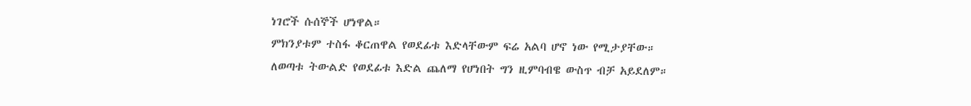ነገሮች ሱሰኞች ሆነዋል።
ምክንያቱም ተስፋ ቆርጠዋል የወደፊቱ እድላቸውም ፍሬ አልባ ሆኖ ነው የሚታያቸው።
ለወጣቱ ትውልድ የወደፊቱ እድል ጨለማ የሆነበት ግን ዚምባብዌ ውስጥ ብቻ አይደለም።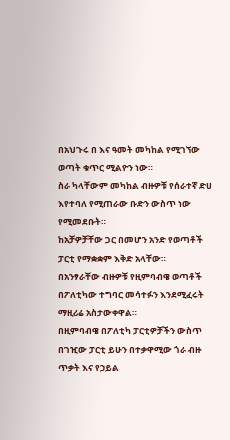በአህጉሩ በ እና ዓመት መካከል የሚገኘው ወጣት ቁጥር ሚልዮን ነው።
ስራ ካላቸውም መካከል ብዙዎቹ የሰራተኛ ድሀ እየተባለ የሚጠራው ቡድን ውስጥ ነው የሚመደቡት።
ከአቻዎቻቸው ጋር በመሆን አንድ የወጣቶች ፓርቲ የማቋቋም እቅድ አላቸው።
በአንፃራቸው ብዙዎቹ የዚምባብዌ ወጣቶች በፖለቲካው ተግባር መሳተፉን እንደሚፈሩት ማዚሪሬ አስታውቀዋል።
በዚምባብዌ በፖለቲካ ፓርቲዎቻችን ውስጥ በገዢው ፓርቲ ይሁን በተቃዋሚው ጎራ ብዙ ጥቃት እና የኃይል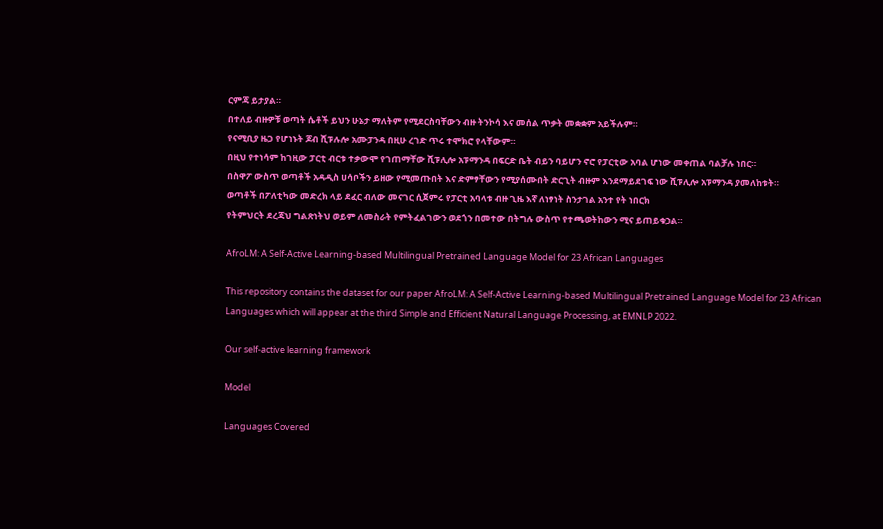ርምጃ ይታያል።
በተለይ ብዙዎቹ ወጣት ሴቶች ይህን ሁኔታ ማለትም የሚደርስባቸውን ብዙ ትንኮሳ እና መሰል ጥቃት መቋቋም አይችሉም።
የናሚቢያ ዜጋ የሆነኑት ጆብ ሺፑሉሎ አሙፓንዳ በዚሁ ረገድ ጥሩ ተሞክሮ የላቸውም።
በዚህ የተነሳም ከገዚው ፓርቲ ብርቱ ተቃውሞ የገጠማቸው ሺፑሊሎ አፑማንዳ በፍርድ ቤት ብይን ባይሆን ኖሮ የፓርቲው አባል ሆነው መቀጠል ባልቻሉ ነበር።
በስዋፖ ውስጥ ወጣቶች አዳዲስ ሀሳቦችን ይዘው የሚመጡበት እና ድምፃቸውን የሚያሰሙበት ድርጊት ብዙም እንደማይደገፍ ነው ሺፑሊሎ አፑማንዳ ያመለከቱት።
ወጣቶች በፖለቲካው መድረክ ላይ ደፈር ብለው መናገር ሲጀምሩ የፓርቲ አባላቱ ብዙ ጊዜ እኛ ለነፃነት ስንታገል አንተ የት ነበርክ
የትምህርት ደረጃህ ግልጽነትህ ወይም ለመስራት የምትፈልገውን ወደጎን በመተው በትግሉ ውስጥ የተጫወትከውን ሚና ይጠይቁኃል።

AfroLM: A Self-Active Learning-based Multilingual Pretrained Language Model for 23 African Languages

This repository contains the dataset for our paper AfroLM: A Self-Active Learning-based Multilingual Pretrained Language Model for 23 African Languages which will appear at the third Simple and Efficient Natural Language Processing, at EMNLP 2022.

Our self-active learning framework

Model

Languages Covered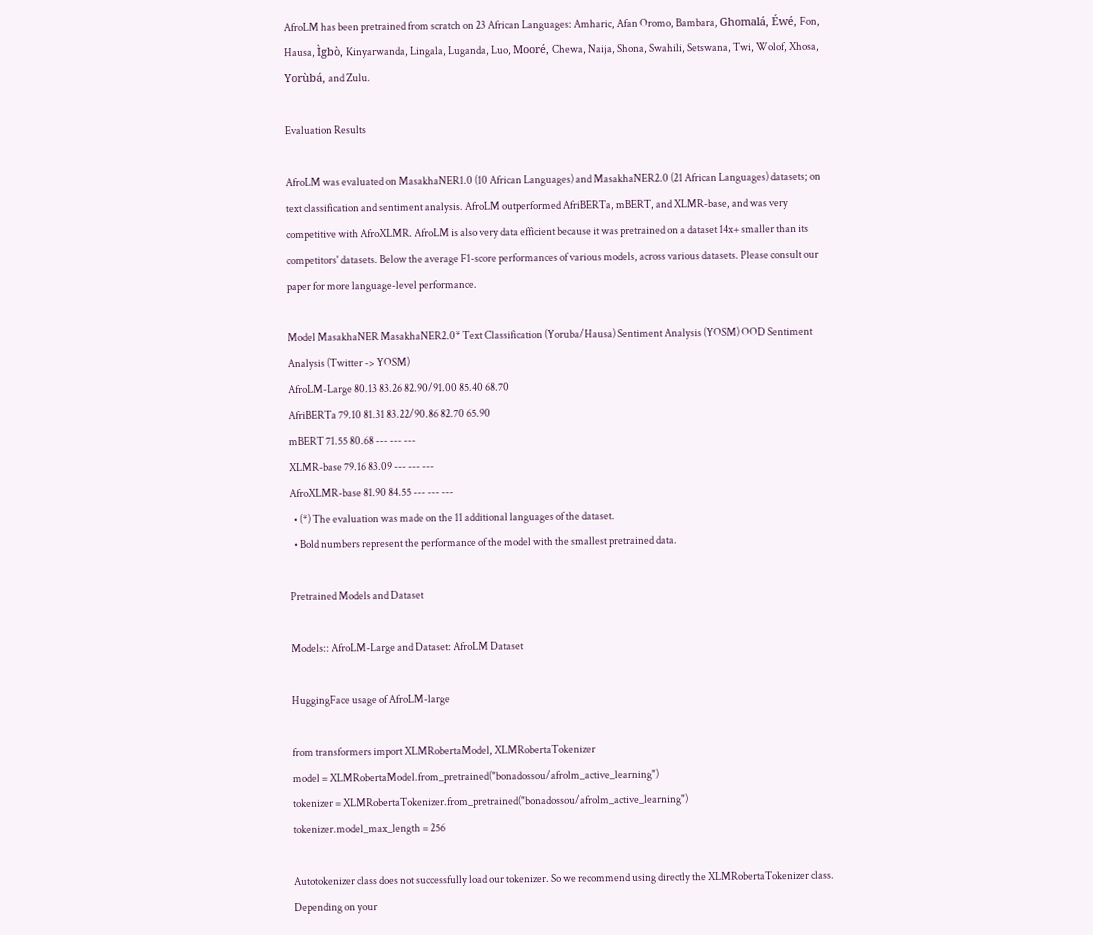AfroLM has been pretrained from scratch on 23 African Languages: Amharic, Afan Oromo, Bambara, Ghomalá, Éwé, Fon, Hausa, Ìgbò, Kinyarwanda, Lingala, Luganda, Luo, Mooré, Chewa, Naija, Shona, Swahili, Setswana, Twi, Wolof, Xhosa, Yorùbá, and Zulu.

Evaluation Results

AfroLM was evaluated on MasakhaNER1.0 (10 African Languages) and MasakhaNER2.0 (21 African Languages) datasets; on text classification and sentiment analysis. AfroLM outperformed AfriBERTa, mBERT, and XLMR-base, and was very competitive with AfroXLMR. AfroLM is also very data efficient because it was pretrained on a dataset 14x+ smaller than its competitors' datasets. Below the average F1-score performances of various models, across various datasets. Please consult our paper for more language-level performance.

Model MasakhaNER MasakhaNER2.0* Text Classification (Yoruba/Hausa) Sentiment Analysis (YOSM) OOD Sentiment Analysis (Twitter -> YOSM)
AfroLM-Large 80.13 83.26 82.90/91.00 85.40 68.70
AfriBERTa 79.10 81.31 83.22/90.86 82.70 65.90
mBERT 71.55 80.68 --- --- ---
XLMR-base 79.16 83.09 --- --- ---
AfroXLMR-base 81.90 84.55 --- --- ---
  • (*) The evaluation was made on the 11 additional languages of the dataset.
  • Bold numbers represent the performance of the model with the smallest pretrained data.

Pretrained Models and Dataset

Models:: AfroLM-Large and Dataset: AfroLM Dataset

HuggingFace usage of AfroLM-large

from transformers import XLMRobertaModel, XLMRobertaTokenizer
model = XLMRobertaModel.from_pretrained("bonadossou/afrolm_active_learning")
tokenizer = XLMRobertaTokenizer.from_pretrained("bonadossou/afrolm_active_learning")
tokenizer.model_max_length = 256

Autotokenizer class does not successfully load our tokenizer. So we recommend using directly the XLMRobertaTokenizer class. Depending on your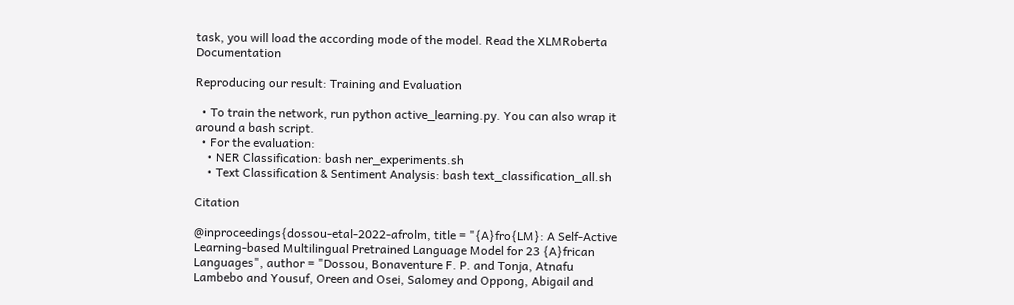task, you will load the according mode of the model. Read the XLMRoberta Documentation

Reproducing our result: Training and Evaluation

  • To train the network, run python active_learning.py. You can also wrap it around a bash script.
  • For the evaluation:
    • NER Classification: bash ner_experiments.sh
    • Text Classification & Sentiment Analysis: bash text_classification_all.sh

Citation

@inproceedings{dossou-etal-2022-afrolm, title = "{A}fro{LM}: A Self-Active Learning-based Multilingual Pretrained Language Model for 23 {A}frican Languages", author = "Dossou, Bonaventure F. P. and Tonja, Atnafu Lambebo and Yousuf, Oreen and Osei, Salomey and Oppong, Abigail and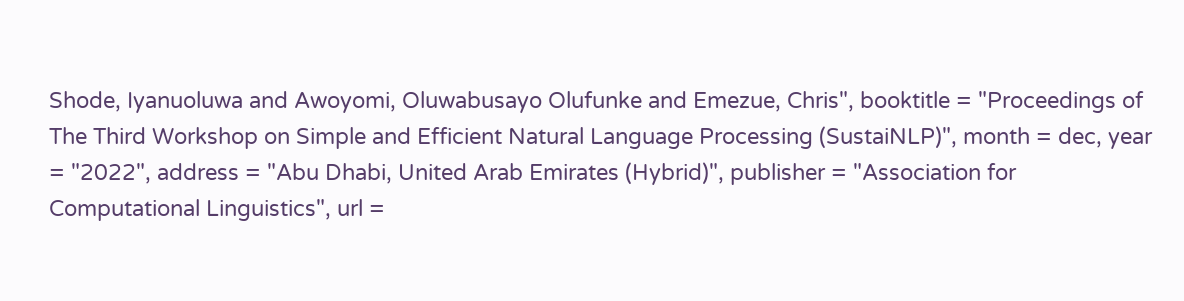Shode, Iyanuoluwa and Awoyomi, Oluwabusayo Olufunke and Emezue, Chris", booktitle = "Proceedings of The Third Workshop on Simple and Efficient Natural Language Processing (SustaiNLP)", month = dec, year = "2022", address = "Abu Dhabi, United Arab Emirates (Hybrid)", publisher = "Association for Computational Linguistics", url =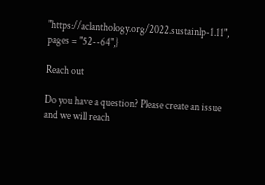"https://aclanthology.org/2022.sustainlp-1.11", pages = "52--64",}

Reach out

Do you have a question? Please create an issue and we will reach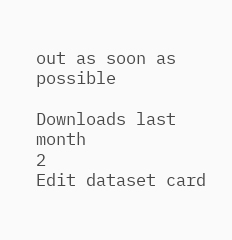out as soon as possible

Downloads last month
2
Edit dataset card